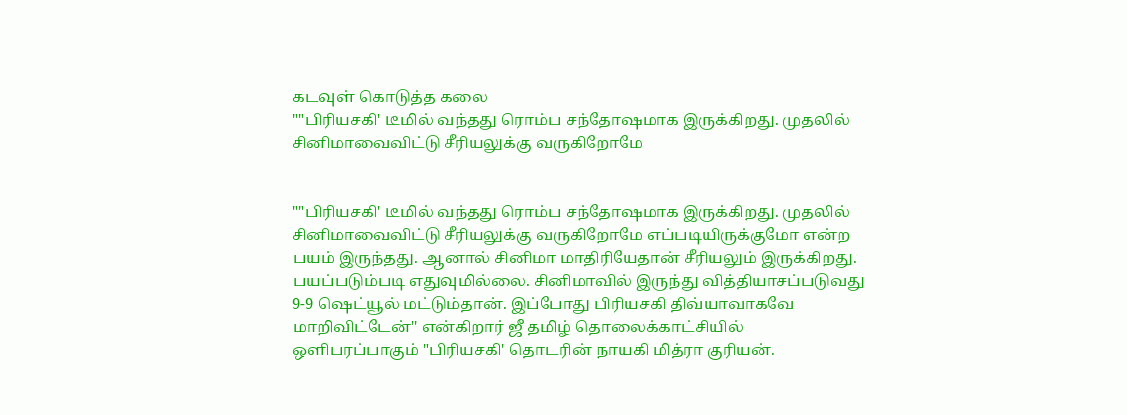கடவுள் கொடுத்த கலை
""பிரியசகி' டீமில் வந்தது ரொம்ப சந்தோஷமாக இருக்கிறது. முதலில் சினிமாவைவிட்டு சீரியலுக்கு வருகிறோமே


""பிரியசகி' டீமில் வந்தது ரொம்ப சந்தோஷமாக இருக்கிறது. முதலில் சினிமாவைவிட்டு சீரியலுக்கு வருகிறோமே எப்படியிருக்குமோ என்ற பயம் இருந்தது. ஆனால் சினிமா மாதிரியேதான் சீரியலும் இருக்கிறது. பயப்படும்படி எதுவுமில்லை. சினிமாவில் இருந்து வித்தியாசப்படுவது 9-9 ஷெட்யூல் மட்டும்தான். இப்போது பிரியசகி திவ்யாவாகவே மாறிவிட்டேன்'' என்கிறார் ஜீ தமிழ் தொலைக்காட்சியில் ஒளிபரப்பாகும் "பிரியசகி' தொடரின் நாயகி மித்ரா குரியன்.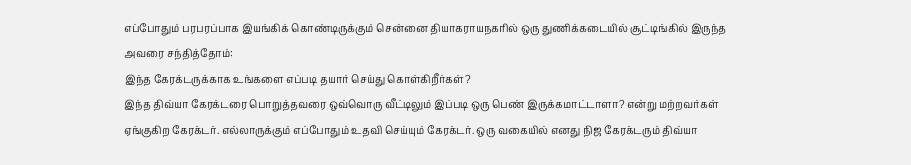எப்போதும் பரபரப்பாக இயங்கிக் கொண்டிருக்கும் சென்னை தியாகராயநகரில் ஒரு துணிக்கடையில் சூட்டிங்கில் இருந்த அவரை சந்தித்தோம்:
இந்த கேரக்டருக்காக உங்களை எப்படி தயார் செய்து கொள்கிறீர்கள்?
இந்த திவ்யா கேரக்டரை பொறுத்தவரை ஒவ்வொரு வீட்டிலும் இப்படி ஒரு பெண் இருக்கமாட்டாளா? என்று மற்றவர்கள் ஏங்குகிற கேரக்டர். எல்லாருக்கும் எப்போதும் உதவி செய்யும் கேரக்டர். ஒரு வகையில் எனது நிஜ கேரக்டரும் திவ்யா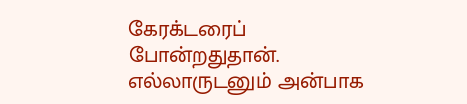கேரக்டரைப் போன்றதுதான். எல்லாருடனும் அன்பாக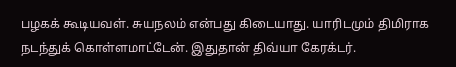பழகக் கூடியவள். சுயநலம் என்பது கிடையாது. யாரிடமும் திமிராக நடந்துக் கொள்ளமாட்டேன். இதுதான் திவ்யா கேரக்டர்.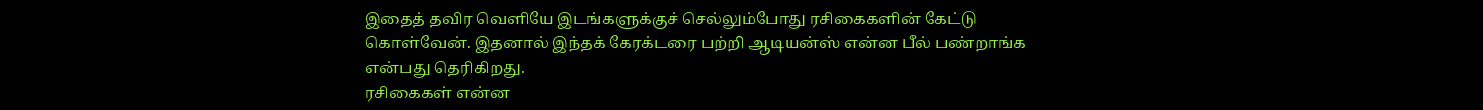இதைத் தவிர வெளியே இடங்களுக்குச் செல்லும்போது ரசிகைகளின் கேட்டு கொள்வேன். இதனால் இந்தக் கேரக்டரை பற்றி ஆடியன்ஸ் என்ன பீல் பண்றாங்க என்பது தெரிகிறது.
ரசிகைகள் என்ன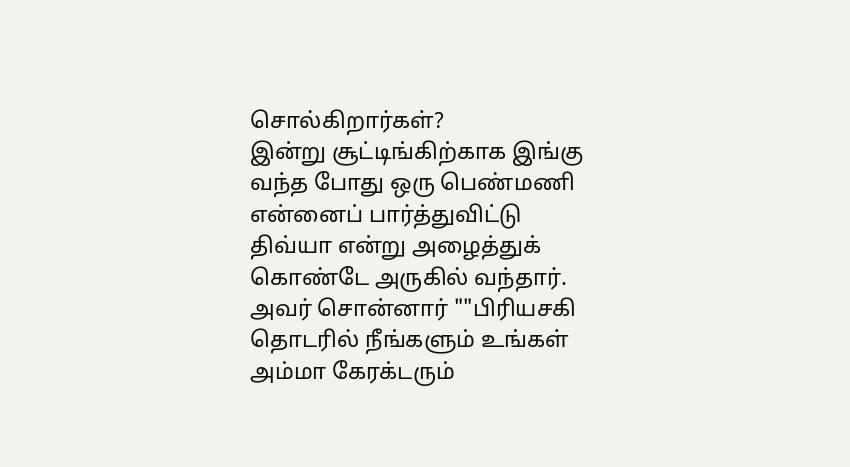சொல்கிறார்கள்?
இன்று சூட்டிங்கிற்காக இங்கு வந்த போது ஒரு பெண்மணி என்னைப் பார்த்துவிட்டு திவ்யா என்று அழைத்துக் கொண்டே அருகில் வந்தார். அவர் சொன்னார் ""பிரியசகி தொடரில் நீங்களும் உங்கள் அம்மா கேரக்டரும்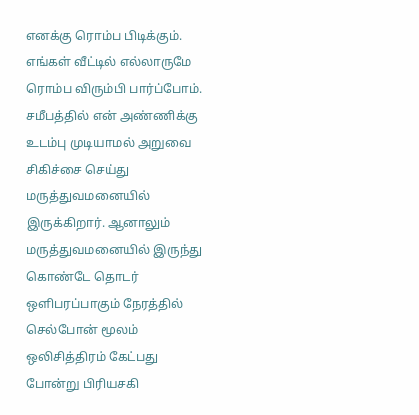எனக்கு ரொம்ப பிடிக்கும். எங்கள் வீட்டில் எல்லாருமே ரொம்ப விரும்பி பார்ப்போம். சமீபத்தில் என் அண்ணிக்கு உடம்பு முடியாமல் அறுவை சிகிச்சை செய்து மருத்துவமனையில் இருக்கிறார். ஆனாலும் மருத்துவமனையில் இருந்து கொண்டே தொடர் ஒளிபரப்பாகும் நேரத்தில் செல்போன் மூலம் ஒலிசித்திரம் கேட்பது போன்று பிரியசகி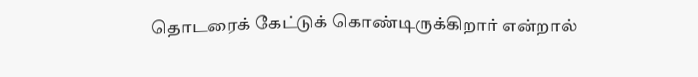தொடரைக் கேட்டுக் கொண்டிருக்கிறார் என்றால்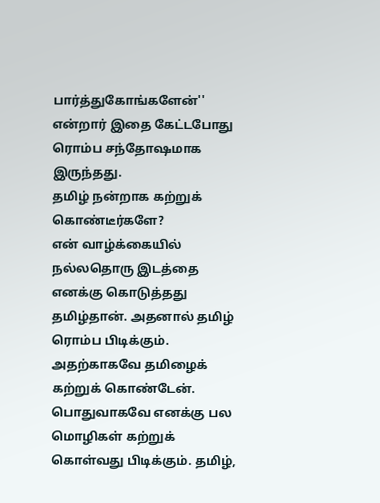பார்த்துகோங்களேன்'' என்றார் இதை கேட்டபோது ரொம்ப சந்தோஷமாக இருந்தது.
தமிழ் நன்றாக கற்றுக் கொண்டீர்களே?
என் வாழ்க்கையில் நல்லதொரு இடத்தை எனக்கு கொடுத்தது தமிழ்தான். அதனால் தமிழ் ரொம்ப பிடிக்கும். அதற்காகவே தமிழைக் கற்றுக் கொண்டேன். பொதுவாகவே எனக்கு பல மொழிகள் கற்றுக் கொள்வது பிடிக்கும். தமிழ்,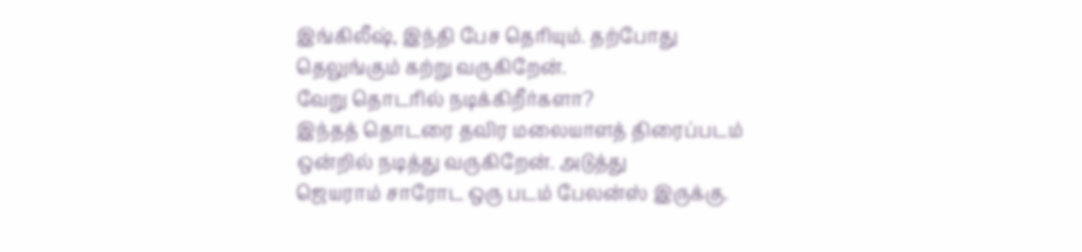இங்கிலீஷ், இந்தி பேச தெரியும். தற்போது தெலுங்கும் கற்று வருகிறேன்.
வேறு தொடரில் நடிக்கிறீர்களா?
இந்தத் தொடரை தவிர மலையாளத் திரைப்படம் ஒன்றில் நடித்து வருகிறேன். அடுத்து
ஜெயராம் சாரோட ஒரு படம் பேலன்ஸ் இருக்கு.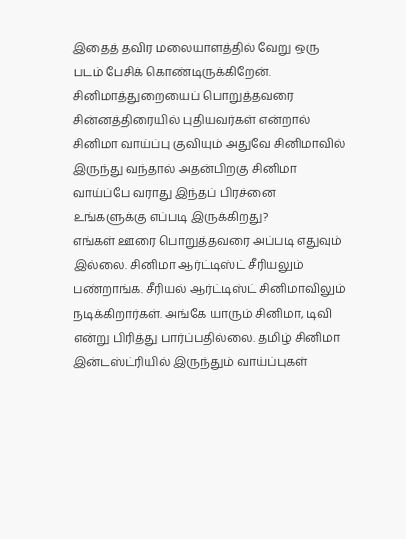இதைத் தவிர மலையாளத்தில் வேறு ஒரு படம் பேசிக் கொண்டிருக்கிறேன்.
சினிமாத்துறையைப் பொறுத்தவரை சின்னத்திரையில் புதியவர்கள் என்றால் சினிமா வாய்ப்பு குவியும் அதுவே சினிமாவில் இருந்து வந்தால் அதன்பிறகு சினிமா வாய்ப்பே வராது இந்தப் பிரச்னை உங்களுக்கு எப்படி இருக்கிறது?
எங்கள் ஊரை பொறுத்தவரை அப்படி எதுவும் இல்லை. சினிமா ஆர்ட்டிஸ்ட் சீரியலும் பண்றாங்க. சீரியல் ஆர்ட்டிஸ்ட் சினிமாவிலும் நடிக்கிறார்கள். அங்கே யாரும் சினிமா, டிவி என்று பிரித்து பார்ப்பதில்லை. தமிழ் சினிமா இன்டஸ்ட்ரியில் இருந்தும் வாய்ப்புகள்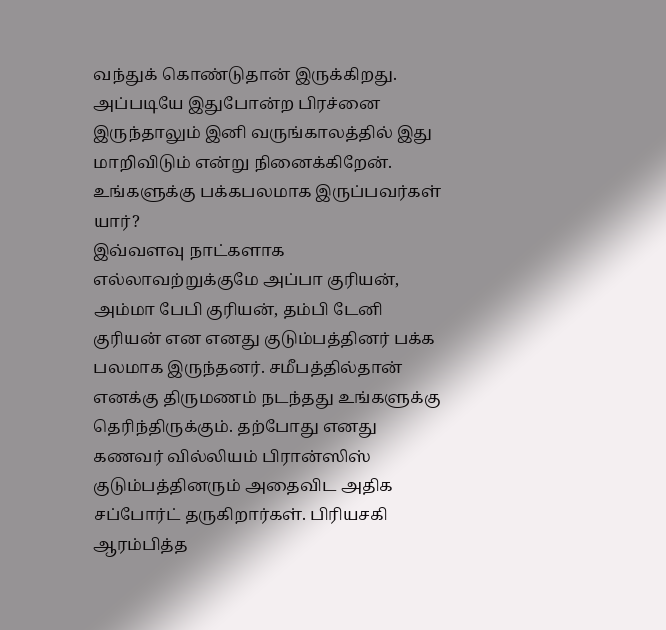வந்துக் கொண்டுதான் இருக்கிறது. அப்படியே இதுபோன்ற பிரச்னை இருந்தாலும் இனி வருங்காலத்தில் இது மாறிவிடும் என்று நினைக்கிறேன்.
உங்களுக்கு பக்கபலமாக இருப்பவர்கள் யார்?
இவ்வளவு நாட்களாக எல்லாவற்றுக்குமே அப்பா குரியன், அம்மா பேபி குரியன், தம்பி டேனி குரியன் என எனது குடும்பத்தினர் பக்க
பலமாக இருந்தனர். சமீபத்தில்தான் எனக்கு திருமணம் நடந்தது உங்களுக்கு தெரிந்திருக்கும். தற்போது எனது கணவர் வில்லியம் பிரான்ஸிஸ் குடும்பத்தினரும் அதைவிட அதிக சப்போர்ட் தருகிறார்கள். பிரியசகி ஆரம்பித்த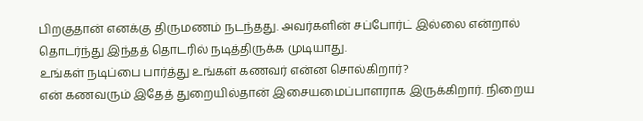பிறகுதான் எனக்கு திருமணம் நடந்தது. அவர்களின் சப்போர்ட் இல்லை என்றால் தொடர்ந்து இந்தத் தொடரில் நடித்திருக்க முடியாது.
உங்கள் நடிப்பை பார்த்து உங்கள் கணவர் என்ன சொல்கிறார்?
என் கணவரும் இதேத் துறையில்தான் இசையமைப்பாளராக இருக்கிறார். நிறைய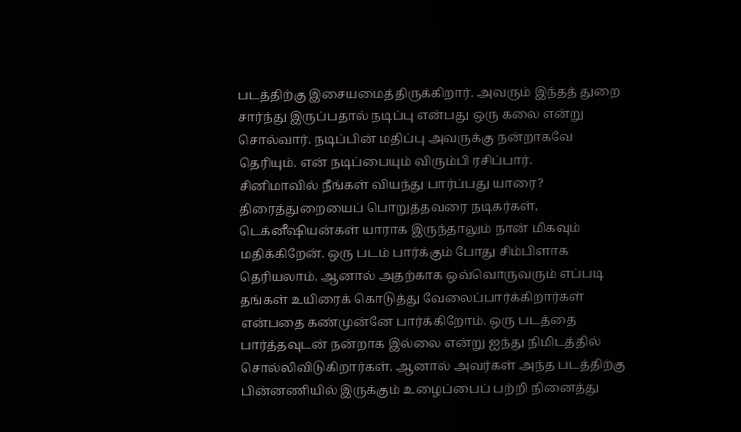படத்திற்கு இசையமைத்திருக்கிறார். அவரும் இந்தத் துறை சார்ந்து இருப்பதால் நடிப்பு என்பது ஒரு கலை என்று சொல்வார். நடிப்பின் மதிப்பு அவருக்கு நன்றாகவே தெரியும். என் நடிப்பையும் விரும்பி ரசிப்பார்.
சினிமாவில் நீங்கள் வியந்து பார்ப்பது யாரை?
திரைத்துறையைப் பொறுத்தவரை நடிகர்கள், டெக்னீஷியன்கள் யாராக இருந்தாலும் நான் மிகவும் மதிக்கிறேன். ஒரு படம் பார்க்கும் போது சிம்பிளாக தெரியலாம். ஆனால் அதற்காக ஒவ்வொருவரும் எப்படி தங்கள் உயிரைக் கொடுத்து வேலைப்பார்க்கிறார்கள் என்பதை கண்முன்னே பார்க்கிறோம். ஒரு படத்தை பார்த்தவுடன் நன்றாக இல்லை என்று ஐந்து நிமிடத்தில் சொல்லிவிடுகிறார்கள். ஆனால் அவர்கள் அந்த படத்திற்கு பின்னணியில் இருக்கும் உழைப்பைப் பற்றி நினைத்து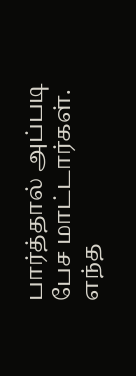பார்த்தால் அப்படி பேச மாட்டார்கள். எந்த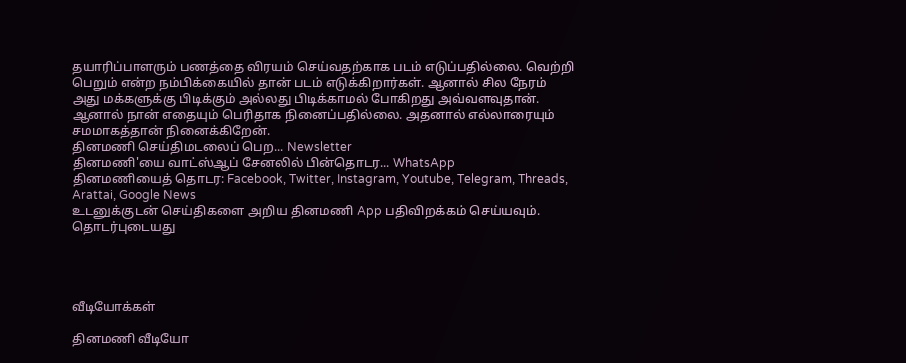தயாரிப்பாளரும் பணத்தை விரயம் செய்வதற்காக படம் எடுப்பதில்லை. வெற்றி பெறும் என்ற நம்பிக்கையில் தான் படம் எடுக்கிறார்கள். ஆனால் சில நேரம் அது மக்களுக்கு பிடிக்கும் அல்லது பிடிக்காமல் போகிறது அவ்வளவுதான். ஆனால் நான் எதையும் பெரிதாக நினைப்பதில்லை. அதனால் எல்லாரையும் சமமாகத்தான் நினைக்கிறேன்.
தினமணி செய்திமடலைப் பெற... Newsletter
தினமணி'யை வாட்ஸ்ஆப் சேனலில் பின்தொடர... WhatsApp
தினமணியைத் தொடர: Facebook, Twitter, Instagram, Youtube, Telegram, Threads, Arattai, Google News
உடனுக்குடன் செய்திகளை அறிய தினமணி App பதிவிறக்கம் செய்யவும்.
தொடர்புடையது




வீடியோக்கள்

தினமணி வீடியோ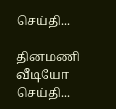செய்தி...

தினமணி வீடியோ செய்தி...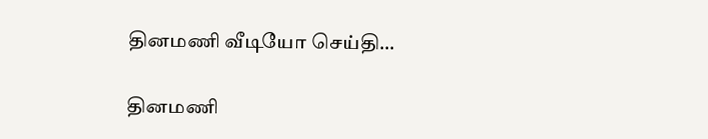தினமணி வீடியோ செய்தி...

தினமணி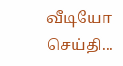வீடியோ செய்தி...